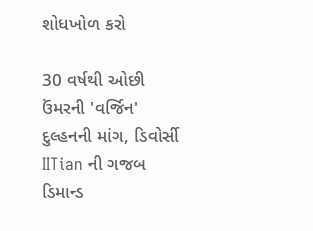શોધખોળ કરો

30 વર્ષથી ઓછી ઉંમરની 'વર્જિન' દુલ્હનની માંગ, ડિવોર્સી IITian ની ગજબ ડિમાન્ડ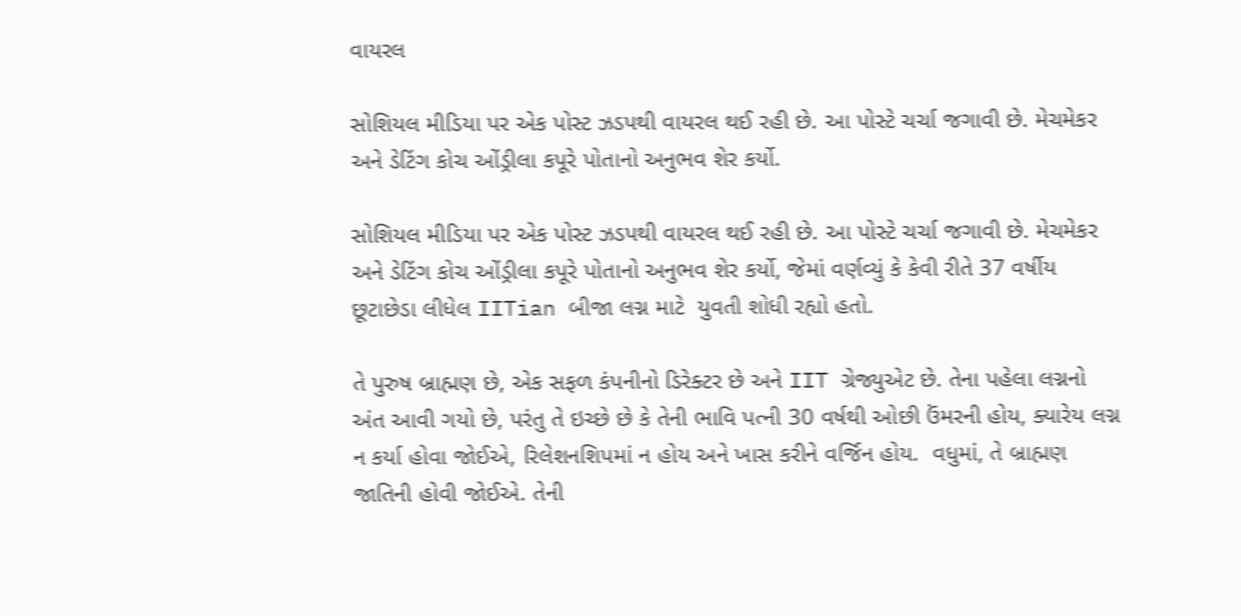વાયરલ

સોશિયલ મીડિયા પર એક પોસ્ટ ઝડપથી વાયરલ થઈ રહી છે. આ પોસ્ટે ચર્ચા જગાવી છે. મેચમેકર અને ડેટિંગ કોચ ઓંડ્રીલા કપૂરે પોતાનો અનુભવ શેર કર્યો.

સોશિયલ મીડિયા પર એક પોસ્ટ ઝડપથી વાયરલ થઈ રહી છે. આ પોસ્ટે ચર્ચા જગાવી છે. મેચમેકર અને ડેટિંગ કોચ ઓંડ્રીલા કપૂરે પોતાનો અનુભવ શેર કર્યો, જેમાં વર્ણવ્યું કે કેવી રીતે 37 વર્ષીય છૂટાછેડા લીધેલ IITian બીજા લગ્ન માટે  યુવતી શોધી રહ્યો હતો.

તે પુરુષ બ્રાહ્મણ છે, એક સફળ કંપનીનો ડિરેક્ટર છે અને IIT ગ્રેજ્યુએટ છે. તેના પહેલા લગ્નનો અંત આવી ગયો છે, પરંતુ તે ઇચ્છે છે કે તેની ભાવિ પત્ની 30 વર્ષથી ઓછી ઉંમરની હોય, ક્યારેય લગ્ન ન કર્યા હોવા જોઈએ, રિલેશનશિપમાં ન હોય અને ખાસ કરીને વર્જિન હોય.  વધુમાં, તે બ્રાહ્મણ જાતિની હોવી જોઈએ. તેની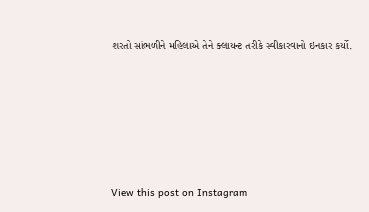શરતો સાંભળીને મહિલાએ તેને ક્લાયન્ટ તરીકે સ્વીકારવાનો ઇનકાર કર્યો.






View this post on Instagram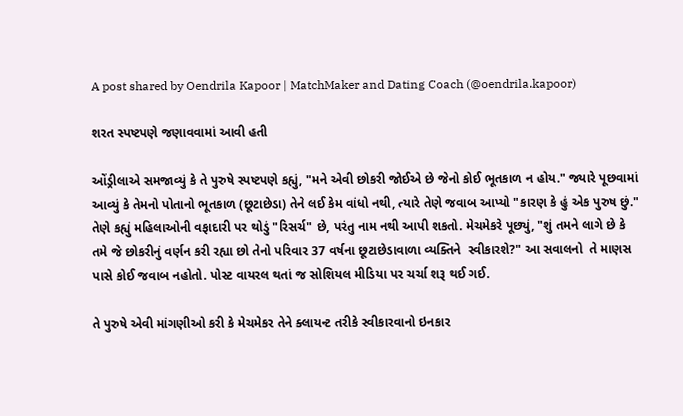A post shared by Oendrila Kapoor | MatchMaker and Dating Coach (@oendrila.kapoor)

શરત સ્પષ્ટપણે જણાવવામાં આવી હતી

ઓંડ્રીલાએ સમજાવ્યું કે તે પુરુષે સ્પષ્ટપણે કહ્યું, "મને એવી છોકરી જોઈએ છે જેનો કોઈ ભૂતકાળ ન હોય." જ્યારે પૂછવામાં આવ્યું કે તેમનો પોતાનો ભૂતકાળ (છૂટાછેડા) તેને લઈ કેમ વાંધો નથી, ત્યારે તેણે જવાબ આપ્યો "કારણ કે હું એક પુરુષ છું." તેણે કહ્યું મહિલાઓની વફાદારી પર થોડું "રિસર્ચ" છે, પરંતુ નામ નથી આપી શકતો. મેચમેકરે પૂછ્યું, "શું તમને લાગે છે કે તમે જે છોકરીનું વર્ણન કરી રહ્યા છો તેનો પરિવાર 37 વર્ષના છૂટાછેડાવાળા વ્યક્તિને  સ્વીકારશે?" આ સવાલનો  તે માણસ પાસે કોઈ જવાબ નહોતો. પોસ્ટ વાયરલ થતાં જ સોશિયલ મીડિયા પર ચર્ચા શરૂ થઈ ગઈ.

તે પુરુષે એવી માંગણીઓ કરી કે મેચમેકર તેને ક્લાયન્ટ તરીકે સ્વીકારવાનો ઇનકાર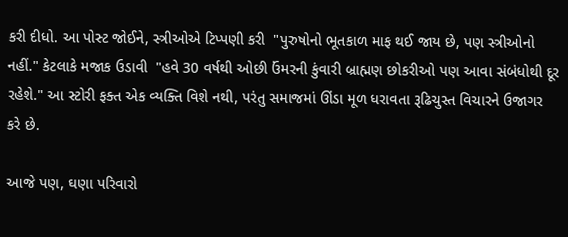કરી દીધો. આ પોસ્ટ જોઈને, સ્ત્રીઓએ ટિપ્પણી કરી  "પુરુષોનો ભૂતકાળ માફ થઈ જાય છે, પણ સ્ત્રીઓનો નહીં." કેટલાકે મજાક ઉડાવી  "હવે 30 વર્ષથી ઓછી ઉંમરની કુંવારી બ્રાહ્મણ છોકરીઓ પણ આવા સંબંધોથી દૂર રહેશે." આ સ્ટોરી ફક્ત એક વ્યક્તિ વિશે નથી, પરંતુ સમાજમાં ઊંડા મૂળ ધરાવતા રૂઢિચુસ્ત વિચારને ઉજાગર કરે છે.

આજે પણ, ઘણા પરિવારો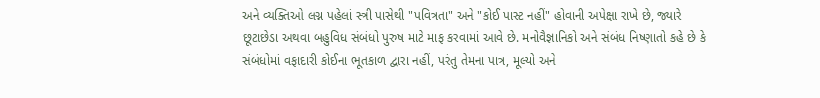અને વ્યક્તિઓ લગ્ન પહેલાં સ્ત્રી પાસેથી "પવિત્રતા" અને "કોઈ પાસ્ટ નહીં" હોવાની અપેક્ષા રાખે છે, જ્યારે છૂટાછેડા અથવા બહુવિધ સંબંધો પુરુષ માટે માફ કરવામાં આવે છે. મનોવૈજ્ઞાનિકો અને સંબંધ નિષ્ણાતો કહે છે કે સંબંધોમાં વફાદારી કોઈના ભૂતકાળ દ્વારા નહીં, પરંતુ તેમના પાત્ર, મૂલ્યો અને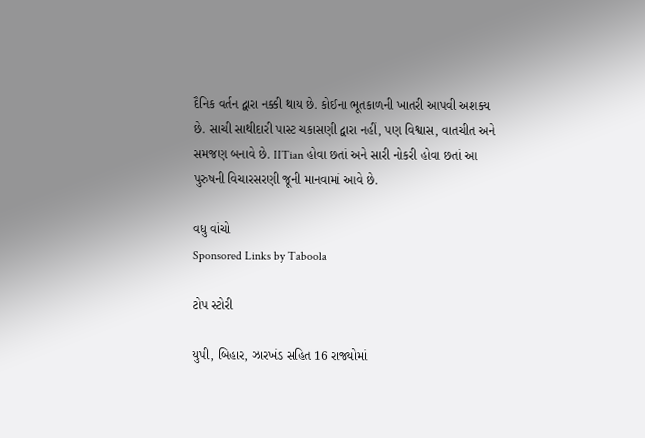દૈનિક વર્તન દ્વારા નક્કી થાય છે. કોઈના ભૂતકાળની ખાતરી આપવી અશક્ય છે. સાચી સાથીદારી પાસ્ટ ચકાસણી દ્વારા નહીં, પણ વિશ્વાસ, વાતચીત અને સમજણ બનાવે છે. IITian હોવા છતાં અને સારી નોકરી હોવા છતાં આ પુરુષની વિચારસરણી જૂની માનવામાં આવે છે.

વધુ વાંચો
Sponsored Links by Taboola

ટોપ સ્ટોરી

યુપી, બિહાર, ઝારખંડ સહિત 16 રાજ્યોમાં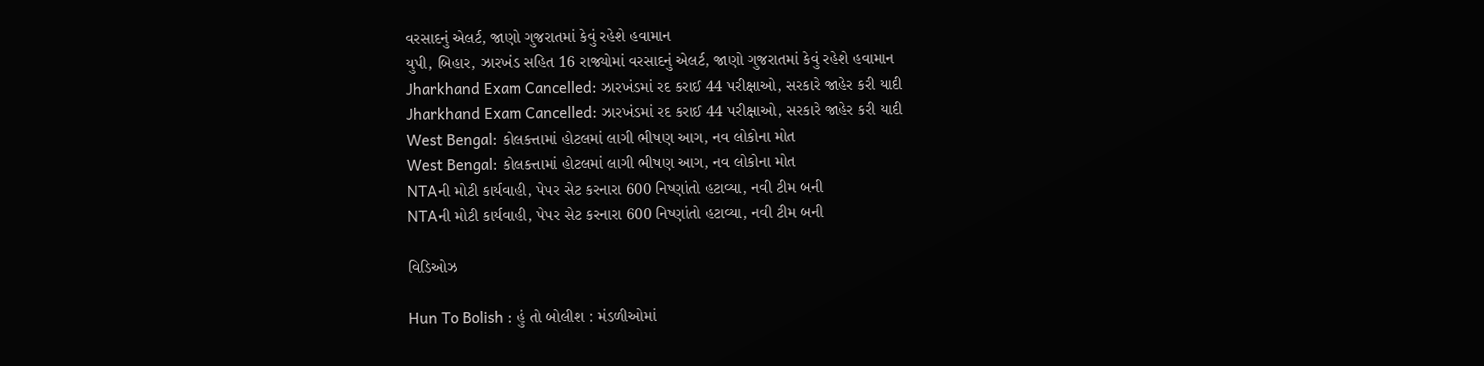વરસાદનું એલર્ટ, જાણો ગુજરાતમાં કેવું રહેશે હવામાન
યુપી, બિહાર, ઝારખંડ સહિત 16 રાજ્યોમાં વરસાદનું એલર્ટ, જાણો ગુજરાતમાં કેવું રહેશે હવામાન
Jharkhand Exam Cancelled: ઝારખંડમાં રદ કરાઈ 44 પરીક્ષાઓ, સરકારે જાહેર કરી યાદી
Jharkhand Exam Cancelled: ઝારખંડમાં રદ કરાઈ 44 પરીક્ષાઓ, સરકારે જાહેર કરી યાદી
West Bengal: કોલકત્તામાં હોટલમાં લાગી ભીષણ આગ, નવ લોકોના મોત
West Bengal: કોલકત્તામાં હોટલમાં લાગી ભીષણ આગ, નવ લોકોના મોત
NTAની મોટી કાર્યવાહી, પેપર સેટ કરનારા 600 નિષ્ણાંતો હટાવ્યા, નવી ટીમ બની
NTAની મોટી કાર્યવાહી, પેપર સેટ કરનારા 600 નિષ્ણાંતો હટાવ્યા, નવી ટીમ બની

વિડિઓઝ

Hun To Bolish : હું તો બોલીશ : મંડળીઓમાં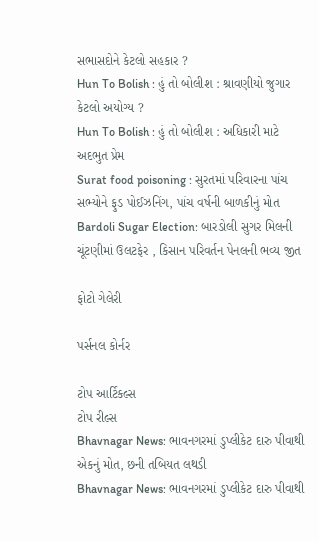સભાસદોને કેટલો સહકાર ?
Hun To Bolish : હું તો બોલીશ : શ્રાવણીયો જુગાર કેટલો અયોગ્ય ?
Hun To Bolish : હું તો બોલીશ : અધિકારી માટે અદભુત પ્રેમ
Surat food poisoning : સુરતમાં પરિવારના પાંચ સભ્યોને ફુડ પોઈઝનિંગ, પાંચ વર્ષની બાળકીનું મોત
Bardoli Sugar Election: બારડોલી સુગર મિલની ચૂંટણીમાં ઉલટફેર , કિસાન પરિવર્તન પેનલની ભવ્ય જીત

ફોટો ગેલેરી

પર્સનલ કોર્નર

ટોપ આર્ટિકલ્સ
ટોપ રીલ્સ
Bhavnagar News: ભાવનગરમાં ડુપ્લીકેટ દારુ પીવાથી એકનું મોત, છની તબિયત લથડી
Bhavnagar News: ભાવનગરમાં ડુપ્લીકેટ દારુ પીવાથી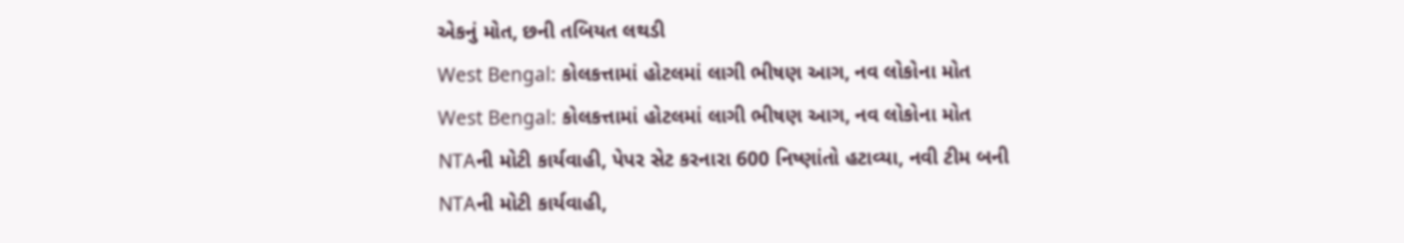એકનું મોત, છની તબિયત લથડી
West Bengal: કોલકત્તામાં હોટલમાં લાગી ભીષણ આગ, નવ લોકોના મોત
West Bengal: કોલકત્તામાં હોટલમાં લાગી ભીષણ આગ, નવ લોકોના મોત
NTAની મોટી કાર્યવાહી, પેપર સેટ કરનારા 600 નિષ્ણાંતો હટાવ્યા, નવી ટીમ બની
NTAની મોટી કાર્યવાહી,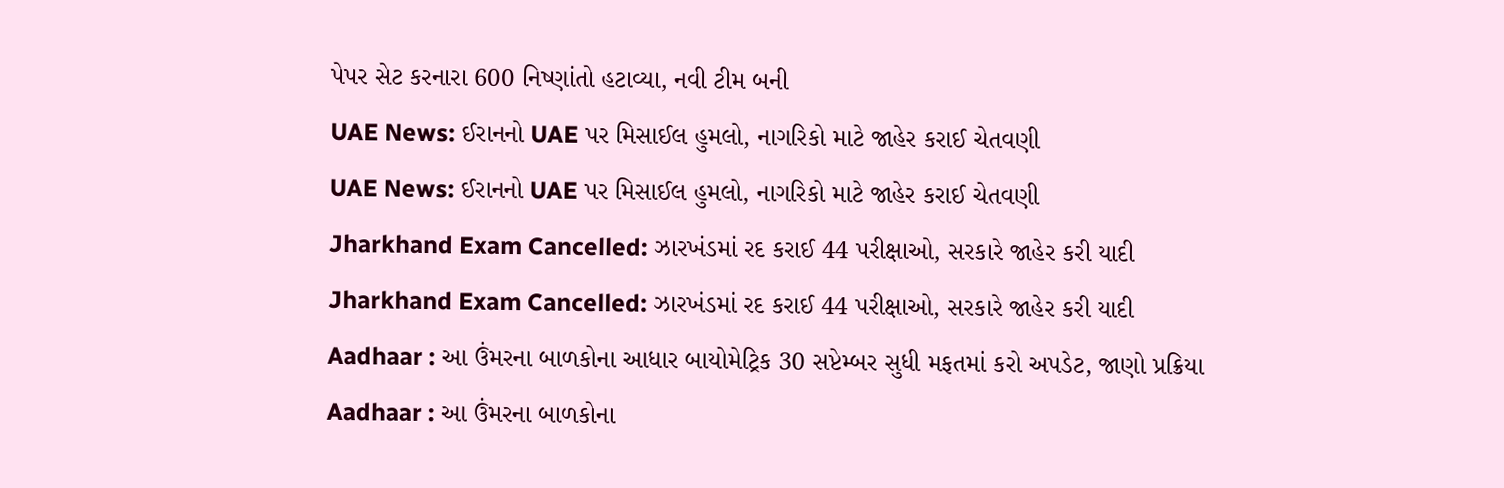પેપર સેટ કરનારા 600 નિષ્ણાંતો હટાવ્યા, નવી ટીમ બની
UAE News: ઈરાનનો UAE પર મિસાઈલ હુમલો, નાગરિકો માટે જાહેર કરાઈ ચેતવણી
UAE News: ઈરાનનો UAE પર મિસાઈલ હુમલો, નાગરિકો માટે જાહેર કરાઈ ચેતવણી
Jharkhand Exam Cancelled: ઝારખંડમાં રદ કરાઈ 44 પરીક્ષાઓ, સરકારે જાહેર કરી યાદી
Jharkhand Exam Cancelled: ઝારખંડમાં રદ કરાઈ 44 પરીક્ષાઓ, સરકારે જાહેર કરી યાદી
Aadhaar : આ ઉંમરના બાળકોના આધાર બાયોમેટ્રિક 30 સપ્ટેમ્બર સુધી મફતમાં કરો અપડેટ, જાણો પ્રક્રિયા
Aadhaar : આ ઉંમરના બાળકોના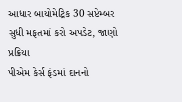આધાર બાયોમેટ્રિક 30 સપ્ટેમ્બર સુધી મફતમાં કરો અપડેટ, જાણો પ્રક્રિયા
પીએમ કેર્સ ફંડમાં દાનનો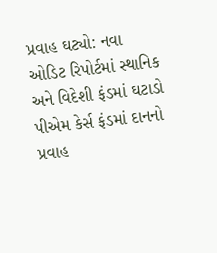પ્રવાહ ઘટ્યો: નવા ઓડિટ રિપોર્ટમાં સ્થાનિક અને વિદેશી ફંડમાં ઘટાડો
પીએમ કેર્સ ફંડમાં દાનનો પ્રવાહ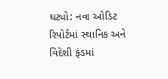ઘટ્યો: નવા ઓડિટ રિપોર્ટમાં સ્થાનિક અને વિદેશી ફંડમાં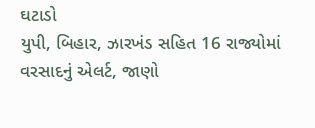ઘટાડો
યુપી, બિહાર, ઝારખંડ સહિત 16 રાજ્યોમાં વરસાદનું એલર્ટ, જાણો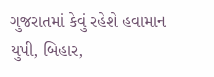ગુજરાતમાં કેવું રહેશે હવામાન
યુપી, બિહાર,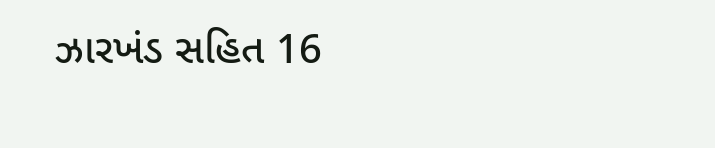ઝારખંડ સહિત 16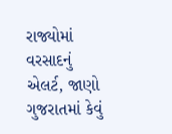રાજ્યોમાં વરસાદનું એલર્ટ, જાણો ગુજરાતમાં કેવું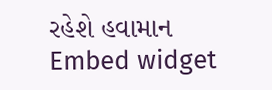રહેશે હવામાન
Embed widget